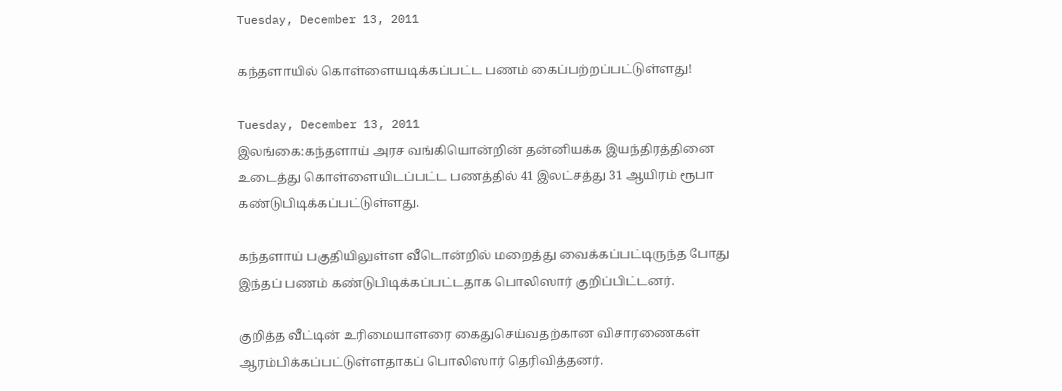Tuesday, December 13, 2011

கந்தளாயில் கொள்ளையடிக்கப்பட்ட பணம் கைப்பற்றப்பட்டுள்ளது!

Tuesday, December 13, 2011
இலங்கை:கந்தளாய் அரச வங்கியொன்றின் தன்னியக்க இயந்திரத்தினை உடைத்து கொள்ளையிடப்பட்ட பணத்தில் 41 இலட்சத்து 31 ஆயிரம் ரூபா கண்டுபிடிக்கப்பட்டுள்ளது.

கந்தளாய் பகுதியிலுள்ள வீடொன்றில் மறைத்து வைக்கப்பட்டிருந்த போது இந்தப் பணம் கண்டுபிடிக்கப்பட்டதாக பொலிஸார் குறிப்பிட்டனர்.

குறித்த வீட்டின் உரிமையாளரை கைதுசெய்வதற்கான விசாரணைகள் ஆரம்பிக்கப்பட்டுள்ளதாகப் பொலிஸார் தெரிவித்தனர்.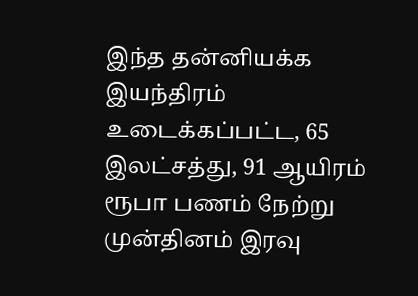இந்த தன்னியக்க இயந்திரம் உடைக்கப்பட்ட, 65 இலட்சத்து, 91 ஆயிரம் ரூபா பணம் நேற்று முன்தினம் இரவு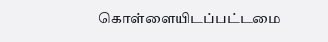கொள்ளையிடப்பட்டமை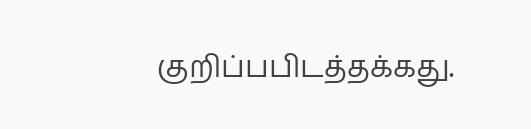குறிப்பபிடத்தக்கது.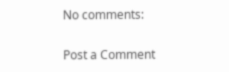No comments:

Post a Comment